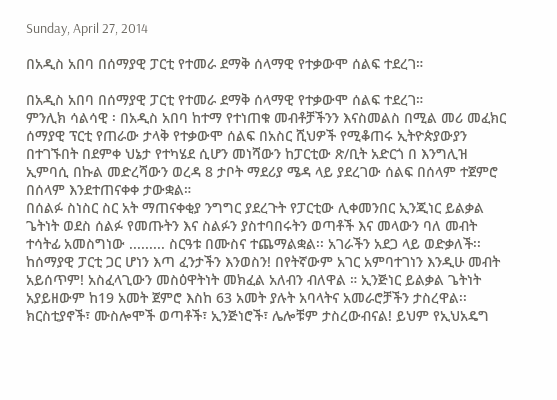Sunday, April 27, 2014

በአዲስ አበባ በሰማያዊ ፓርቲ የተመራ ደማቅ ሰላማዊ የተቃውሞ ሰልፍ ተደረገ።

በአዲስ አበባ በሰማያዊ ፓርቲ የተመራ ደማቅ ሰላማዊ የተቃውሞ ሰልፍ ተደረገ።
ምንሊክ ሳልሳዊ ፡ በአዲስ አበባ ከተማ የተነጠቁ መብቶቻችንን እናስመልስ በሚል መሪ መፈክር ሰማያዊ ፕርቲ የጠራው ታላቅ የተቃውሞ ሰልፍ በአስር ሺህዎች የሚቆጠሩ ኢትዮጵያውያን በተገኙበት በደምቀ ህኔታ የተካሄደ ሲሆን መነሻውን ከፓርቲው ጽ/ቢት አድርጎ በ እንግሊዝ ኢምባሲ በኩል መድረሻውን ወረዳ 8 ታቦት ማደሪያ ሜዳ ላይ ያደረገው ሰልፍ በሰላም ተጀምሮ በሰላም እንደተጠናቀቀ ታውቋል።
በሰልፉ ስነስር ስር አት ማጠናቀቂያ ንግግር ያደረጉት የፓርቲው ሊቀመንበር ኢንጂነር ይልቃል ጌትነት ወደስ ሰልፉ የመጡትን እና ስልፉን ያስተባበሩትን ወጣቶች እና መላውን ባለ መብት ተሳትፊ አመስግነው ......... ስርዓቱ በሙስና ተጨማልቋል፡፡ አገራችን አደጋ ላይ ወድቃለች፡፡ ከሰማያዊ ፓርቲ ጋር ሆነን እጣ ፈንታችን እንወስን! በየትኛውም አገር አምባተገነን እንዲሁ መብት አይሰጥም! አስፈላጊውን መስዕዋትነት መክፈል አለብን ብለዋል ። ኢንጅነር ይልቃል ጌትነት አያይዘውም ከ19 አመት ጀምሮ እስከ 63 አመት ያሉት አባላትና አመራሮቻችን ታስረዋል፡፡ ክርስቲያኖች፣ ሙስሎሞች ወጣቶች፣ ኢንጅነሮች፣ ሌሎቹም ታስረውብናል! ይህም የኢህአዴግ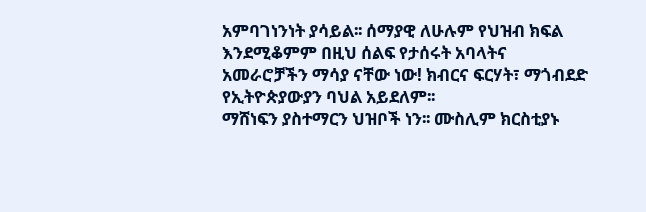አምባገነንነት ያሳይል፡፡ ሰማያዊ ለሁሉም የህዝብ ክፍል እንደሚቆምም በዚህ ሰልፍ የታሰሩት አባላትና አመራሮቻችን ማሳያ ናቸው ነው! ክብርና ፍርሃት፣ ማጎብደድ የኢትዮጵያውያን ባህል አይደለም፡፡
ማሸነፍን ያስተማርን ህዝቦች ነን፡፡ ሙስሊም ክርስቲያኑ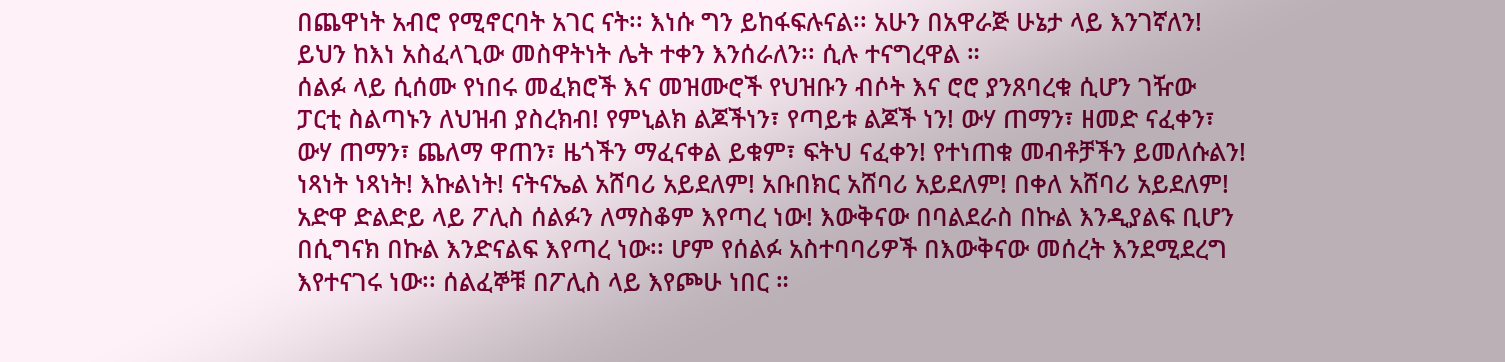በጨዋነት አብሮ የሚኖርባት አገር ናት፡፡ እነሱ ግን ይከፋፍሉናል፡፡ አሁን በአዋራጅ ሁኔታ ላይ እንገኛለን! ይህን ከእነ አስፈላጊው መስዋትነት ሌት ተቀን እንሰራለን፡፡ ሲሉ ተናግረዋል ።
ሰልፉ ላይ ሲሰሙ የነበሩ መፈክሮች እና መዝሙሮች የህዝቡን ብሶት እና ሮሮ ያንጸባረቁ ሲሆን ገዥው ፓርቲ ስልጣኑን ለህዝብ ያስረክብ! የምኒልክ ልጆችነን፣ የጣይቱ ልጆች ነን! ውሃ ጠማን፣ ዘመድ ናፈቀን፣ ውሃ ጠማን፣ ጨለማ ዋጠን፣ ዜጎችን ማፈናቀል ይቁም፣ ፍትህ ናፈቀን! የተነጠቁ መብቶቻችን ይመለሱልን! ነጻነት ነጻነት! እኩልነት! ናትናኤል አሸባሪ አይደለም! አቡበክር አሸባሪ አይደለም! በቀለ አሸባሪ አይደለም!
አድዋ ድልድይ ላይ ፖሊስ ሰልፉን ለማስቆም እየጣረ ነው! እውቅናው በባልደራስ በኩል እንዲያልፍ ቢሆን በሲግናክ በኩል እንድናልፍ እየጣረ ነው፡፡ ሆም የሰልፉ አስተባባሪዎች በእውቅናው መሰረት እንደሚደረግ እየተናገሩ ነው፡፡ ሰልፈኞቹ በፖሊስ ላይ እየጮሁ ነበር ።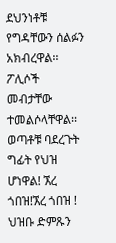ደህንነቶቹ የግዳቸውን ሰልፉን አክብረዋል፡፡ ፖሊሶች መብታቸው ተመልሶላቸዋል፡፡ ወጣቶቹ ባደረጉት ግፊት የህዝ ሆነዋል! ኧረ ጎበዝ!ኧረ ጎበዝ ! ህዝቡ ድምጹን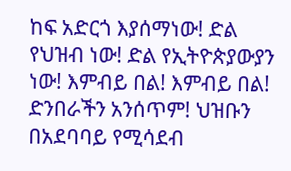ከፍ አድርጎ እያሰማነው! ድል የህዝብ ነው! ድል የኢትዮጵያውያን ነው! እምብይ በል! እምብይ በል! ድንበራችን አንሰጥም! ህዝቡን በአደባባይ የሚሳደብ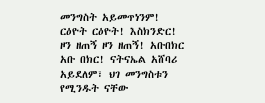መንግስት አይመጥነንም! ርዕዮት ርዕዮት! እስክንድር! ዞን ዘጠኝ ዞን ዘጠኝ! አቡበክር አቡ በክር! ናትናኤል አሸባሪ አይደለም፣ ህገ መንግስቱን የሚንዱት ናቸው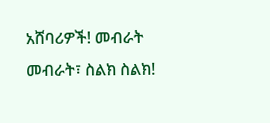አሸባሪዎች! መብራት መብራት፣ ስልክ ስልክ!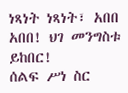ነጻነት ነጻነት፣ አበበ አበበ! ህገ መንግስቱ ይከበር!
ሰልፍ ሥነ ስር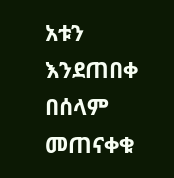አቱን እንደጠበቀ በሰላም መጠናቀቁ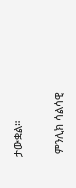ታውቋል።

 ምንሊክ ሳልሳዊ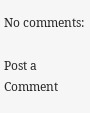No comments:

Post a Comment